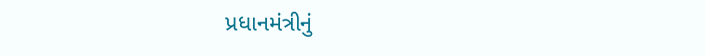પ્રધાનમંત્રીનું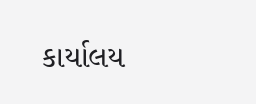કાર્યાલય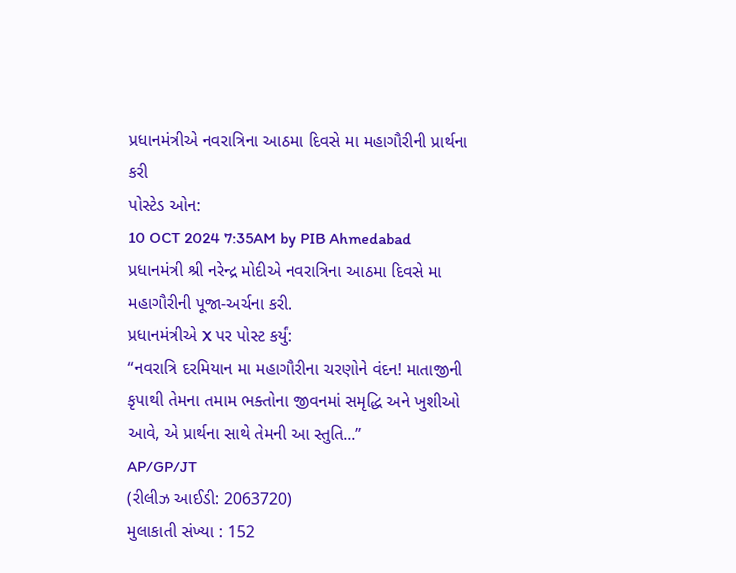પ્રધાનમંત્રીએ નવરાત્રિના આઠમા દિવસે મા મહાગૌરીની પ્રાર્થના કરી
પોસ્ટેડ ઓન:
10 OCT 2024 7:35AM by PIB Ahmedabad
પ્રધાનમંત્રી શ્રી નરેન્દ્ર મોદીએ નવરાત્રિના આઠમા દિવસે મા મહાગૌરીની પૂજા-અર્ચના કરી.
પ્રધાનમંત્રીએ X પર પોસ્ટ કર્યું:
“નવરાત્રિ દરમિયાન મા મહાગૌરીના ચરણોને વંદન! માતાજીની કૃપાથી તેમના તમામ ભક્તોના જીવનમાં સમૃદ્ધિ અને ખુશીઓ આવે, એ પ્રાર્થના સાથે તેમની આ સ્તુતિ...”
AP/GP/JT
(રીલીઝ આઈડી: 2063720)
મુલાકાતી સંખ્યા : 152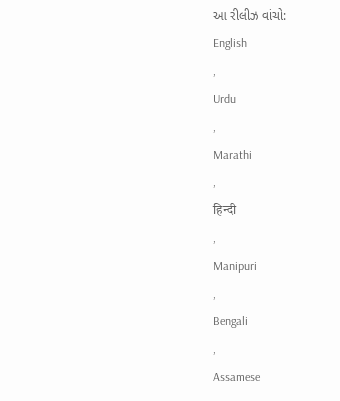આ રીલીઝ વાંચો:
English
,
Urdu
,
Marathi
,
हिन्दी
,
Manipuri
,
Bengali
,
Assamese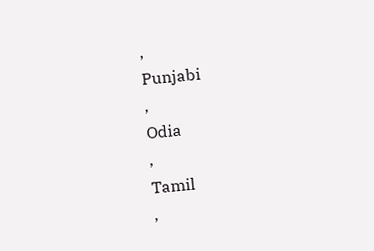,
Punjabi
,
Odia
,
Tamil
,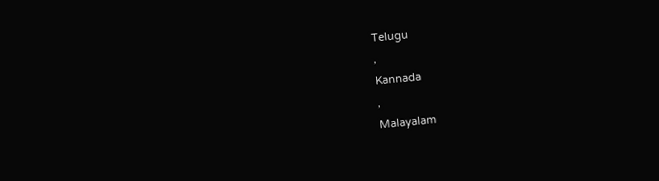Telugu
,
Kannada
,
Malayalam